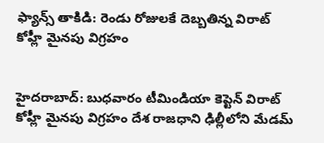ఫ్యాన్స్ తాకిడి: రెండు రోజులకే దెబ్బతిన్న విరాట్ కోహ్లీ మైనపు విగ్రహం


హైదరాబాద్: బుధవారం టీమిండియా కెప్టెన్ విరాట్ కోహ్లీ మైనపు విగ్రహం దేశ రాజధాని ఢిల్లీలోని మేడమ్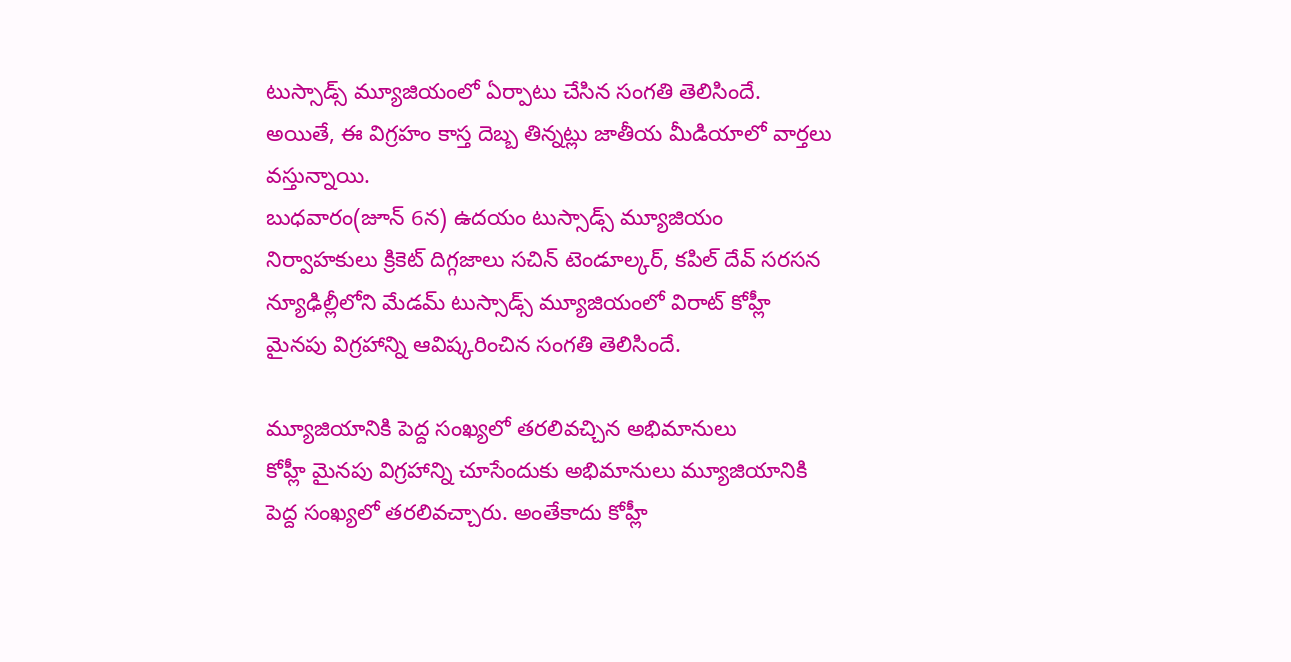టుస్సాడ్స్ మ్యూజియంలో ఏర్పాటు చేసిన సంగతి తెలిసిందే. అయితే, ఈ విగ్రహం కాస్త దెబ్బ తిన్నట్లు జాతీయ మీడియాలో వార్తలు వస్తున్నాయి.
బుధవారం(జూన్ 6న) ఉదయం టుస్సాడ్స్ మ్యూజియం నిర్వాహకులు క్రికెట్ దిగ్గజాలు సచిన్ టెండూల్కర్, కపిల్ దేవ్ సరసన న్యూఢిల్లీలోని మేడమ్ టుస్సాడ్స్ మ్యూజియంలో విరాట్ కోహ్లీ మైనపు విగ్రహాన్ని ఆవిష్కరించిన సంగతి తెలిసిందే.

మ్యూజియానికి పెద్ద సంఖ్యలో తరలివచ్చిన అభిమానులు
కోహ్లీ మైనపు విగ్రహాన్ని చూసేందుకు అభిమానులు మ్యూజియానికి పెద్ద సంఖ్యలో తరలివచ్చారు. అంతేకాదు కోహ్లీ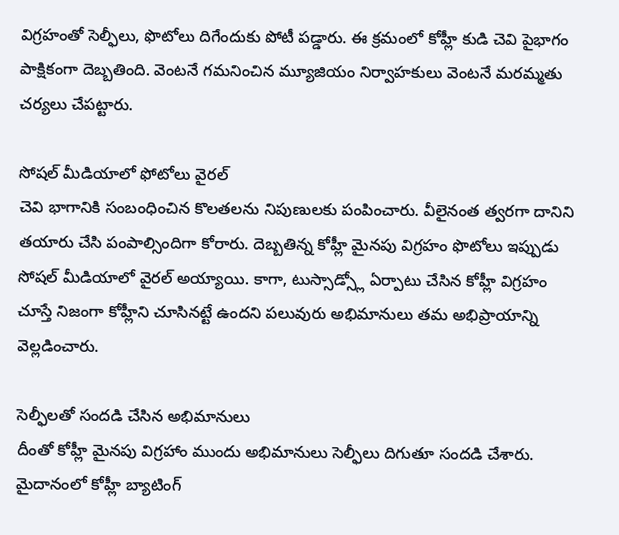విగ్రహంతో సెల్ఫీలు, ఫొటోలు దిగేందుకు పోటీ పడ్డారు. ఈ క్రమంలో కోహ్లీ కుడి చెవి పైభాగం పాక్షికంగా దెబ్బతింది. వెంటనే గమనించిన మ్యూజియం నిర్వాహకులు వెంటనే మరమ్మతు చర్యలు చేపట్టారు.

సోషల్ మీడియాలో ఫోటోలు వైరల్
చెవి భాగానికి సంబంధించిన కొలతలను నిపుణులకు పంపించారు. వీలైనంత త్వరగా దానిని తయారు చేసి పంపాల్సిందిగా కోరారు. దెబ్బతిన్న కోహ్లీ మైనపు విగ్రహం ఫొటోలు ఇప్పుడు సోషల్ మీడియాలో వైరల్ అయ్యాయి. కాగా, టుస్సాడ్స్లో ఏర్పాటు చేసిన కోహ్లీ విగ్రహం చూస్తే నిజంగా కోహ్లీని చూసినట్టే ఉందని పలువురు అభిమానులు తమ అభిప్రాయాన్ని వెల్లడించారు.

సెల్ఫీలతో సందడి చేసిన అభిమానులు
దీంతో కోహ్లీ మైనపు విగ్రహాం ముందు అభిమానులు సెల్ఫీలు దిగుతూ సందడి చేశారు. మైదానంలో కోహ్లీ బ్యాటింగ్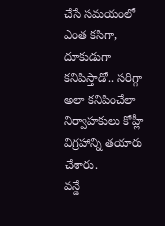చేసే సమయంలో ఎంత కసిగా, దూకుడుగా కనిపిస్తాడో.. సరిగ్గా అలా కనిపించేలా నిర్వాహకులు కోహ్లీ విగ్రహాన్ని తయారు చేశారు.
వన్డే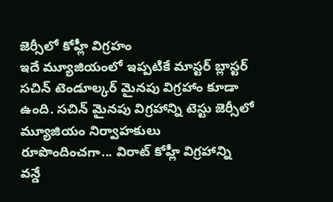జెర్సీలో కోహ్లీ విగ్రహం
ఇదే మ్యూజియంలో ఇప్పటికే మాస్టర్ బ్లాస్టర్ సచిన్ టెండూల్కర్ మైనపు విగ్రహాం కూడా ఉంది. సచిన్ మైనపు విగ్రహాన్ని టెస్టు జెర్సీలో మ్యూజియం నిర్వాహకులు రూపొందించగా... విరాట్ కోహ్లీ విగ్రహాన్ని వన్డే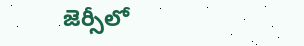జెర్సీలో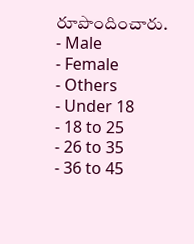రూపొందించారు.
- Male
- Female
- Others
- Under 18
- 18 to 25
- 26 to 35
- 36 to 45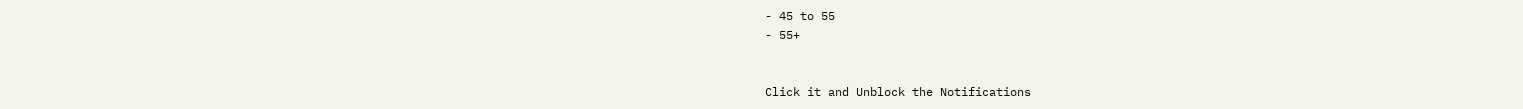- 45 to 55
- 55+


Click it and Unblock the Notifications